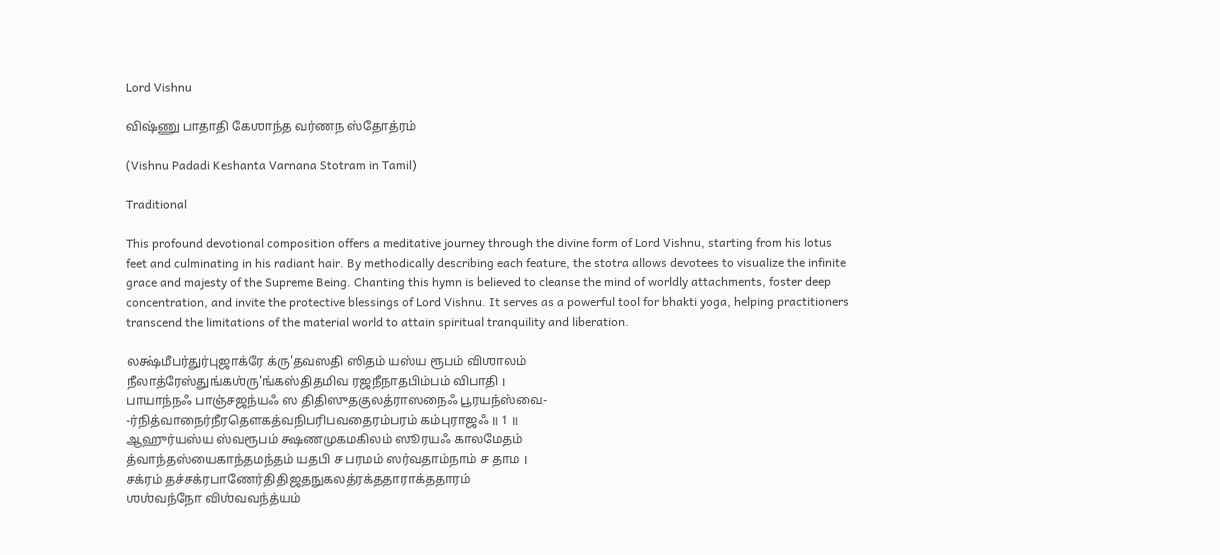Lord Vishnu

விஷ்ணு பாதாதி கேஶாந்த வர்ணந ஸ்தோத்ரம்

(Vishnu Padadi Keshanta Varnana Stotram in Tamil)

Traditional

This profound devotional composition offers a meditative journey through the divine form of Lord Vishnu, starting from his lotus feet and culminating in his radiant hair. By methodically describing each feature, the stotra allows devotees to visualize the infinite grace and majesty of the Supreme Being. Chanting this hymn is believed to cleanse the mind of worldly attachments, foster deep concentration, and invite the protective blessings of Lord Vishnu. It serves as a powerful tool for bhakti yoga, helping practitioners transcend the limitations of the material world to attain spiritual tranquility and liberation.

லக்ஷ்மீபர்துர்புஜாக்ரே க்ரு'தவஸதி ஸிதம் யஸ்ய ரூபம் விஶாலம்
நீலாத்ரேஸ்துங்கஶ்ரு'ங்கஸ்திதமிவ ரஜநீநாதபிம்பம் விபாதி ।
பாயாந்நஃ பாஞ்சஜந்யஃ ஸ திதிஸுதகுலத்ராஸநைஃ பூரயந்ஸ்வை-
-ர்நித்வாநைர்நீரதௌகத்வநிபரிபவதைரம்பரம் கம்புராஜஃ ॥ 1 ॥
ஆஹுர்யஸ்ய ஸ்வரூபம் க்ஷணமுகமகிலம் ஸூரயஃ காலமேதம்
த்வாந்தஸ்யைகாந்தமந்தம் யதபி ச பரமம் ஸர்வதாம்நாம் ச தாம ।
சக்ரம் தச்சக்ரபாணேர்திதிஜதநுகலத்ரக்ததாராக்ததாரம்
ஶஶ்வந்நோ விஶ்வவந்த்யம்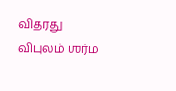விதரது விபுலம் ஶர்ம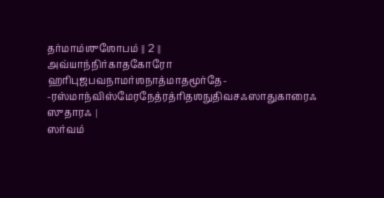தர்மாம்ஶுஶோபம் ॥ 2 ॥
அவ்யாந்நிர்காதகோரோ ஹரிபுஜபவநாமர்ஶநாத்மாதமூர்தே-
-ரஸ்மாந்விஸ்மேரநேத்ரத்ரிதஶநுதிவசஃஸாதுகாரைஃ ஸுதாரஃ ।
ஸர்வம்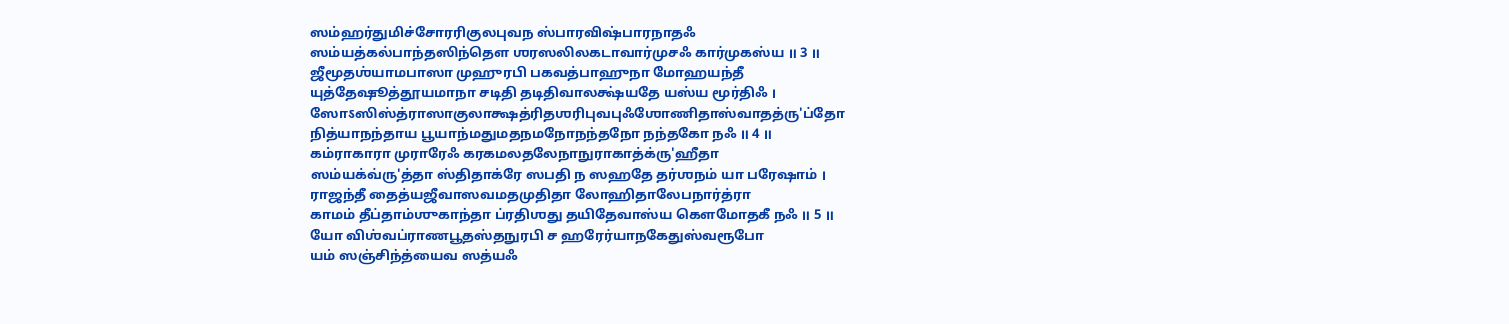ஸம்ஹர்துமிச்சோரரிகுலபுவந ஸ்பாரவிஷ்பாரநாதஃ
ஸம்யத்கல்பாந்தஸிந்தௌ ஶரஸலிலகடாவார்முசஃ கார்முகஸ்ய ॥ 3 ॥
ஜீமூதஶ்யாமபாஸா முஹுரபி பகவத்பாஹுநா மோஹயந்தீ
யுத்தேஷூத்தூயமாநா சடிதி தடிதிவாலக்ஷ்யதே யஸ்ய மூர்திஃ ।
ஸோऽஸிஸ்த்ராஸாகுலாக்ஷத்ரிதஶரிபுவபுஃஶோணிதாஸ்வாதத்ரு'ப்தோ
நித்யாநந்தாய பூயாந்மதுமதநமநோநந்தநோ நந்தகோ நஃ ॥ 4 ॥
கம்ராகாரா முராரேஃ கரகமலதலேநாநுராகாத்க்ரு'ஹீதா
ஸம்யக்வ்ரு'த்தா ஸ்திதாக்ரே ஸபதி ந ஸஹதே தர்ஶநம் யா பரேஷாம் ।
ராஜந்தீ தைத்யஜீவாஸவமதமுதிதா லோஹிதாலேபநார்த்ரா
காமம் தீப்தாம்ஶுகாந்தா ப்ரதிஶது தயிதேவாஸ்ய கௌமோதகீ நஃ ॥ 5 ॥
யோ விஶ்வப்ராணபூதஸ்தநுரபி ச ஹரேர்யாநகேதுஸ்வரூபோ
யம் ஸஞ்சிந்த்யைவ ஸத்யஃ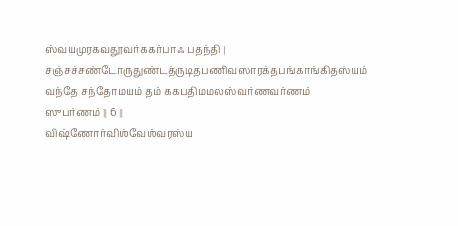ஸ்வயமுரகவதூவர்ககர்பாஃ பதந்தி ।
சஞ்சச்சண்டோருதுண்டத்ருடிதபணிவஸாரக்தபங்காங்கிதஸ்யம்
வந்தே சந்தோமயம் தம் ககபதிமமலஸ்வர்ணவர்ணம் ஸுபர்ணம் ॥ 6 ॥
விஷ்ணோர்விஶ்வேஶ்வரஸ்ய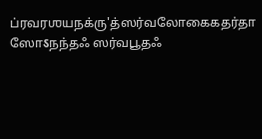ப்ரவரஶயநக்ரு'த்ஸர்வலோகைகதர்தா
ஸோऽநந்தஃ ஸர்வபூதஃ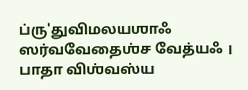ப்ரு'துவிமலயஶாஃ ஸர்வவேதைஶ்ச வேத்யஃ ।
பாதா விஶ்வஸ்ய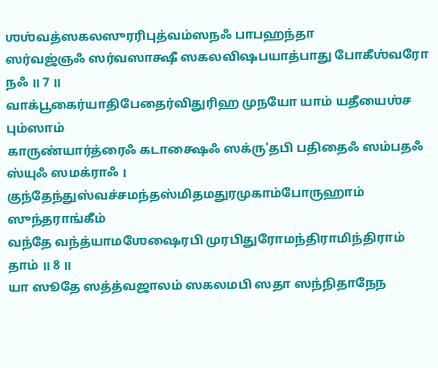ஶஶ்வத்ஸகலஸுரரிபுத்வம்ஸநஃ பாபஹந்தா
ஸர்வஜ்ஞஃ ஸர்வஸாக்ஷீ ஸகலவிஷபயாத்பாது போகீஶ்வரோ நஃ ॥ 7 ॥
வாக்பூகைர்யாதிபேதைர்விதுரிஹ முநயோ யாம் யதீயைஶ்ச பும்ஸாம்
காருண்யார்த்ரைஃ கடாக்ஷைஃ ஸக்ரு'தபி பதிதைஃ ஸம்பதஃ ஸ்யுஃ ஸமக்ராஃ ।
குந்தேந்துஸ்வச்சமந்தஸ்மிதமதுரமுகாம்போருஹாம் ஸுந்தராங்கீம்
வந்தே வந்த்யாமஶேஷைரபி முரபிதுரோமந்திராமிந்திராம் தாம் ॥ 8 ॥
யா ஸூதே ஸத்த்வஜாலம் ஸகலமபி ஸதா ஸந்நிதாநேந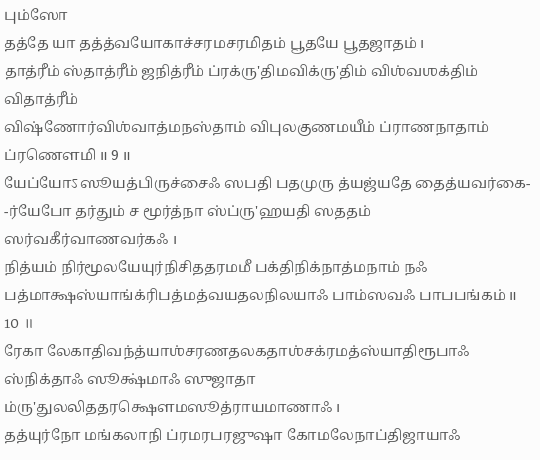பும்ஸோ
தத்தே யா தத்த்வயோகாச்சரமசரமிதம் பூதயே பூதஜாதம் ।
தாத்ரீம் ஸ்தாத்ரீம் ஜநித்ரீம் ப்ரக்ரு'திமவிக்ரு'திம் விஶ்வஶக்திம் விதாத்ரீம்
விஷ்ணோர்விஶ்வாத்மநஸ்தாம் விபுலகுணமயீம் ப்ராணநாதாம் ப்ரணௌமி ॥ 9 ॥
யேப்யோऽஸூயத்பிருச்சைஃ ஸபதி பதமுரு த்யஜ்யதே தைத்யவர்கை-
-ர்யேபோ தர்தும் ச மூர்த்நா ஸ்ப்ரு'ஹயதி ஸததம் ஸர்வகீர்வாணவர்கஃ ।
நித்யம் நிர்மூலயேயுர்நிசிததரமமீ பக்திநிக்நாத்மநாம் நஃ
பத்மாக்ஷஸ்யாங்க்ரிபத்மத்வயதலநிலயாஃ பாம்ஸவஃ பாபபங்கம் ॥ 10 ॥
ரேகா லேகாதிவந்த்யாஶ்சரணதலகதாஶ்சக்ரமத்ஸ்யாதிரூபாஃ
ஸ்நிக்தாஃ ஸூக்ஷ்மாஃ ஸுஜாதா ம்ரு'துலலிததரக்ஷௌமஸூத்ராயமாணாஃ ।
தத்யுர்நோ மங்கலாநி ப்ரமரபரஜுஷா கோமலேநாப்திஜாயாஃ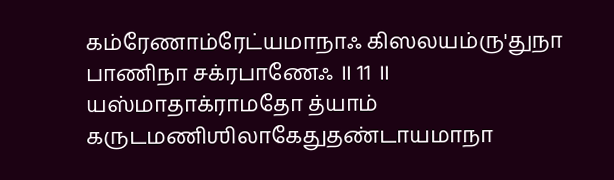கம்ரேணாம்ரேட்யமாநாஃ கிஸலயம்ரு'துநா பாணிநா சக்ரபாணேஃ ॥ 11 ॥
யஸ்மாதாக்ராமதோ த்யாம் கருடமணிஶிலாகேதுதண்டாயமாநா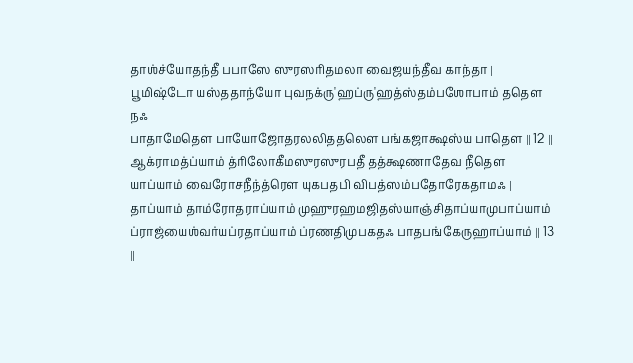தாஶ்ச்யோதந்தீ பபாஸே ஸுரஸரிதமலா வைஜயந்தீவ காந்தா ।
பூமிஷ்டோ யஸ்ததாந்யோ புவநக்ரு'ஹப்ரு'ஹத்‍ஸ்தம்பஶோபாம் ததௌ நஃ
பாதாமேதௌ பாயோஜோதரலலிததலௌ பங்கஜாக்ஷஸ்ய பாதௌ ॥ 12 ॥
ஆக்ராமத்ப்யாம் த்ரிலோகீமஸுரஸுரபதீ தத்க்ஷணாதேவ நீதௌ
யாப்யாம் வைரோசநீந்த்ரௌ யுகபதபி விபத்ஸம்பதோரேகதாமஃ ।
தாப்யாம் தாம்ரோதராப்யாம் முஹுரஹமஜிதஸ்யாஞ்சிதாப்யாமுபாப்யாம்
ப்ராஜ்யைஶ்வர்யப்ரதாப்யாம் ப்ரணதிமுபகதஃ பாதபங்கேருஹாப்யாம் ॥ 13 ॥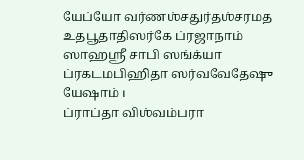யேப்யோ வர்ணஶ்சதுர்தஶ்சரமத உதபூதாதிஸர்கே ப்ரஜாநாம்
ஸாஹஸ்ரீ சாபி ஸங்க்யா ப்ரகடமபிஹிதா ஸர்வவேதேஷு யேஷாம் ।
ப்ராப்தா விஶ்வம்பரா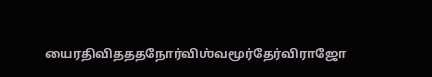யைரதிவிதததநோர்விஶ்வமூர்தேர்விராஜோ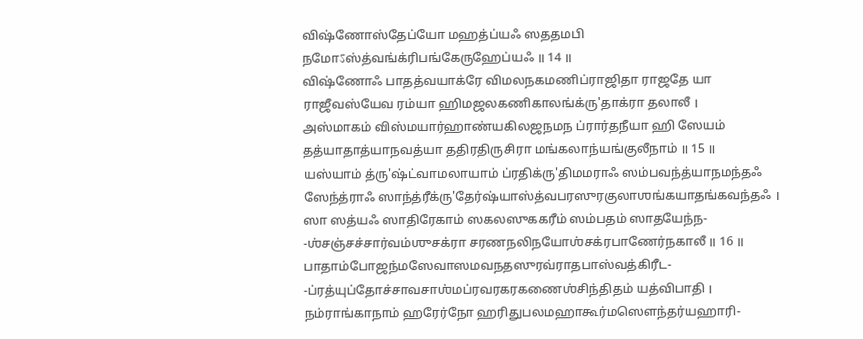விஷ்ணோஸ்தேப்யோ மஹத்ப்யஃ ஸததமபி நமோऽஸ்த்வங்க்ரிபங்கேருஹேப்யஃ ॥ 14 ॥
விஷ்ணோஃ பாதத்வயாக்ரே விமலநகமணிப்ராஜிதா ராஜதே யா
ராஜீவஸ்யேவ ரம்யா ஹிமஜலகணிகாலங்க்ரு'தாக்ரா தலாலீ ।
அஸ்மாகம் விஸ்மயார்ஹாண்யகிலஜநமந ப்ரார்தநீயா ஹி ஸேயம்
தத்யாதாத்யாநவத்யா ததிரதிருசிரா மங்கலாந்யங்குலீநாம் ॥ 15 ॥
யஸ்யாம் த்ரு'ஷ்ட்வாமலாயாம் ப்ரதிக்ரு'திமமராஃ ஸம்பவந்த்யாநமந்தஃ
ஸேந்த்ராஃ ஸாந்த்ரீக்ரு'தேர்ஷ்யாஸ்த்வபரஸுரகுலாஶங்கயாதங்கவந்தஃ ।
ஸா ஸத்யஃ ஸாதிரேகாம் ஸகலஸுககரீம் ஸம்பதம் ஸாதயேந்ந-
-ஶ்சஞ்சச்சார்வம்ஶுசக்ரா சரணநலிநயோஶ்சக்ரபாணேர்நகாலீ ॥ 16 ॥
பாதாம்போஜந்மஸேவாஸமவநதஸுரவ்ராதபாஸ்வத்கிரீட-
-ப்ரத்யுப்தோச்சாவசாஶ்மப்ரவரகரகணைஶ்சிந்திதம் யத்விபாதி ।
நம்ராங்காநாம் ஹரேர்நோ ஹரிதுபலமஹாகூர்மஸௌந்தர்யஹாரி-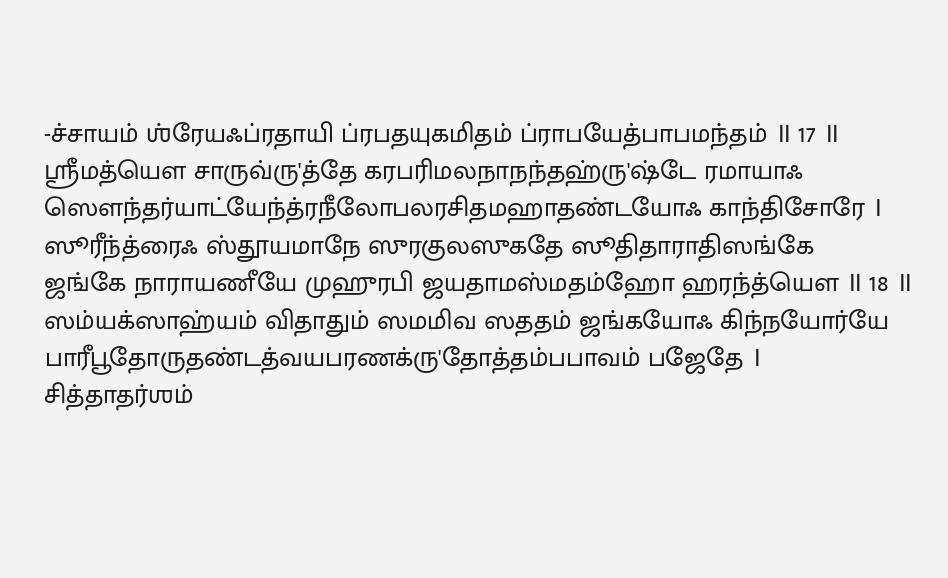-ச்சாயம் ஶ்ரேயஃப்ரதாயி ப்ரபதயுகமிதம் ப்ராபயேத்பாபமந்தம் ॥ 17 ॥
ஶ்ரீமத்யௌ சாருவ்ரு'த்தே கரபரிமலநாநந்தஹ்ரு'ஷ்டே ரமாயாஃ
ஸௌந்தர்யாட்யேந்த்ரநீலோபலரசிதமஹாதண்டயோஃ காந்திசோரே ।
ஸூரீந்த்ரைஃ ஸ்தூயமாநே ஸுரகுலஸுகதே ஸூதிதாராதிஸங்கே
ஜங்கே நாராயணீயே முஹுரபி ஜயதாமஸ்மதம்ஹோ ஹரந்த்யௌ ॥ 18 ॥
ஸம்யக்ஸாஹ்யம் விதாதும் ஸமமிவ ஸததம் ஜங்கயோஃ கிந்நயோர்யே
பாரீபூதோருதண்டத்வயபரணக்ரு'தோத்தம்பபாவம் பஜேதே ।
சித்தாதர்ஶம்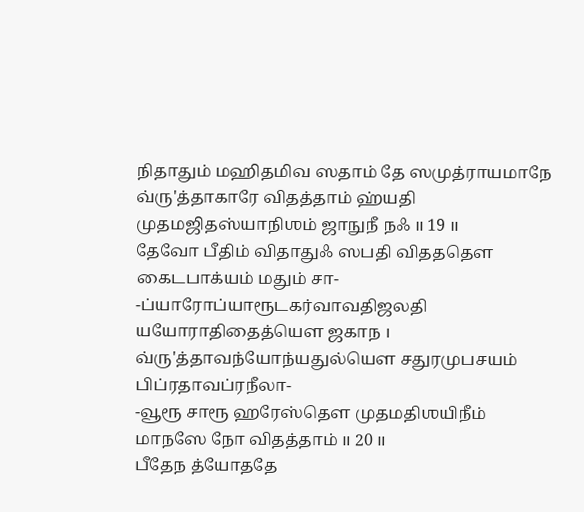நிதாதும் மஹிதமிவ ஸதாம் தே ஸமுத்ராயமாநே
வ்ரு'த்தாகாரே விதத்தாம் ஹ்யதி முதமஜிதஸ்யாநிஶம் ஜாநுநீ நஃ ॥ 19 ॥
தேவோ பீதிம் விதாதுஃ ஸபதி விதததௌ கைடபாக்யம் மதும் சா-
-ப்யாரோப்யாரூடகர்வாவதிஜலதி யயோராதிதைத்யௌ ஜகாந ।
வ்ரு'த்தாவந்யோந்யதுல்யௌ சதுரமுபசயம் பிப்ரதாவப்ரநீலா-
-வூரூ சாரூ ஹரேஸ்தௌ முதமதிஶயிநீம் மாநஸே நோ விதத்தாம் ॥ 20 ॥
பீதேந த்யோததே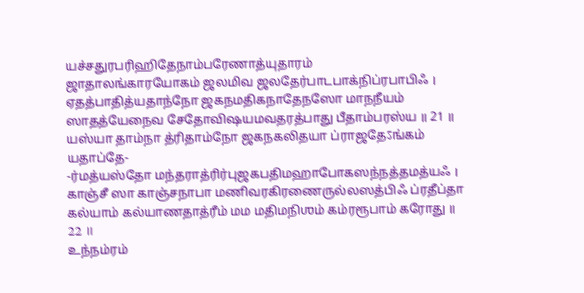யச்சதுரபரிஹிதேநாம்பரேணாத்யுதாரம்
ஜாதாலங்காரயோகம் ஜலமிவ ஜலதேர்பாடபாக்நிப்ரபாபிஃ ।
ஏதத்பாதித்யதாந்நோ ஜகநமதிகநாதேநஸோ மாநநீயம்
ஸாதத்யேநைவ சேதோவிஷயமவதரத்பாது பீதாம்பரஸ்ய ॥ 21 ॥
யஸ்யா தாம்நா த்ரிதாம்நோ ஜகநகலிதயா ப்ராஜதேऽங்கம் யதாப்தே-
-ர்மத்யஸ்தோ மந்தராத்ரிர்புஜகபதிமஹாபோகஸந்நத்தமத்யஃ ।
காஞ்சீ ஸா காஞ்சநாபா மணிவரகிரணைருல்லஸத்பிஃ ப்ரதீப்தா
கல்யாம் கல்யாணதாத்ரீம் மம மதிமநிஶம் கம்ரரூபாம் கரோது ॥ 22 ॥
உந்நம்ரம்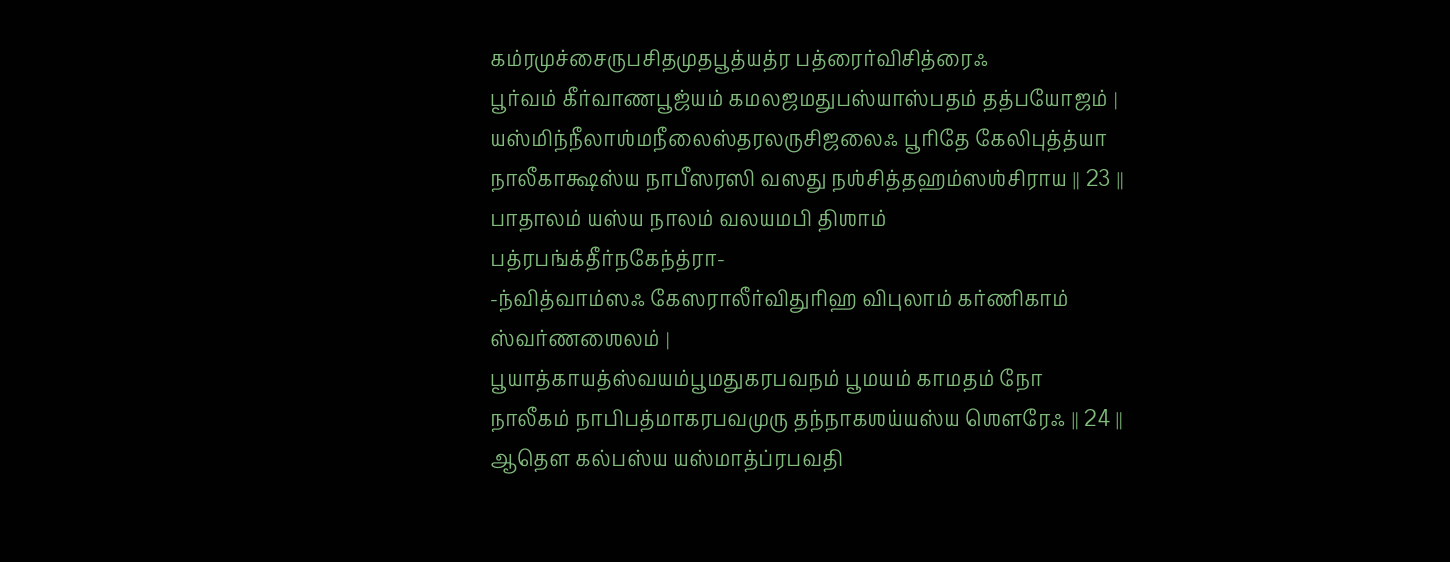கம்ரமுச்சைருபசிதமுதபூத்யத்ர பத்ரைர்விசித்ரைஃ
பூர்வம் கீர்வாணபூஜ்யம் கமலஜமதுபஸ்யாஸ்பதம் தத்பயோஜம் ।
யஸ்மிந்நீலாஶ்மநீலைஸ்தரலருசிஜலைஃ பூரிதே கேலிபுத்த்யா
நாலீகாக்ஷஸ்ய நாபீஸரஸி வஸது நஶ்சித்தஹம்ஸஶ்சிராய ॥ 23 ॥
பாதாலம் யஸ்ய நாலம் வலயமபி திஶாம் பத்ரபங்க்தீர்நகேந்த்ரா-
-ந்வித்வாம்ஸஃ கேஸராலீர்விதுரிஹ விபுலாம் கர்ணிகாம் ஸ்வர்ணஶைலம் ।
பூயாத்காயத்ஸ்வயம்பூமதுகரபவநம் பூமயம் காமதம் நோ
நாலீகம் நாபிபத்மாகரபவமுரு தந்நாகஶய்யஸ்ய ஶௌரேஃ ॥ 24 ॥
ஆதௌ கல்பஸ்ய யஸ்மாத்ப்ரபவதி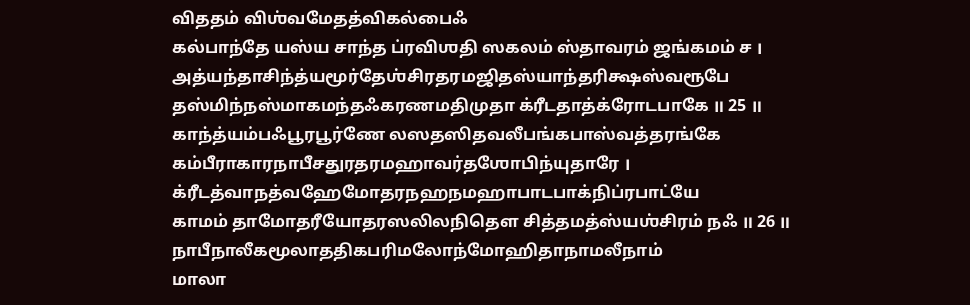விததம் விஶ்வமேதத்விகல்பைஃ
கல்பாந்தே யஸ்ய சாந்த ப்ரவிஶதி ஸகலம் ஸ்தாவரம் ஜங்கமம் ச ।
அத்யந்தாசிந்த்யமூர்தேஶ்சிரதரமஜிதஸ்யாந்தரிக்ஷஸ்வரூபே
தஸ்மிந்நஸ்மாகமந்தஃகரணமதிமுதா க்ரீடதாத்க்ரோடபாகே ॥ 25 ॥
காந்த்யம்பஃபூரபூர்ணே லஸதஸிதவலீபங்கபாஸ்வத்தரங்கே
கம்பீராகாரநாபீசதுரதரமஹாவர்தஶோபிந்யுதாரே ।
க்ரீடத்வாநத்வஹேமோதரநஹநமஹாபாடபாக்நிப்ரபாட்யே
காமம் தாமோதரீயோதரஸலிலநிதௌ சித்தமத்ஸ்யஶ்சிரம் நஃ ॥ 26 ॥
நாபீநாலீகமூலாததிகபரிமலோந்மோஹிதாநாமலீநாம்
மாலா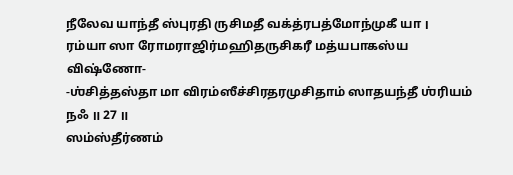நீலேவ யாந்தீ ஸ்புரதி ருசிமதீ வக்த்ரபத்மோந்முகீ யா ।
ரம்யா ஸா ரோமராஜிர்மஹிதருசிகரீ மத்யபாகஸ்ய விஷ்ணோ-
-ஶ்சித்தஸ்தா மா விரம்ஸீச்சிரதரமுசிதாம் ஸாதயந்தீ ஶ்ரியம் நஃ ॥ 27 ॥
ஸம்ஸ்தீர்ணம்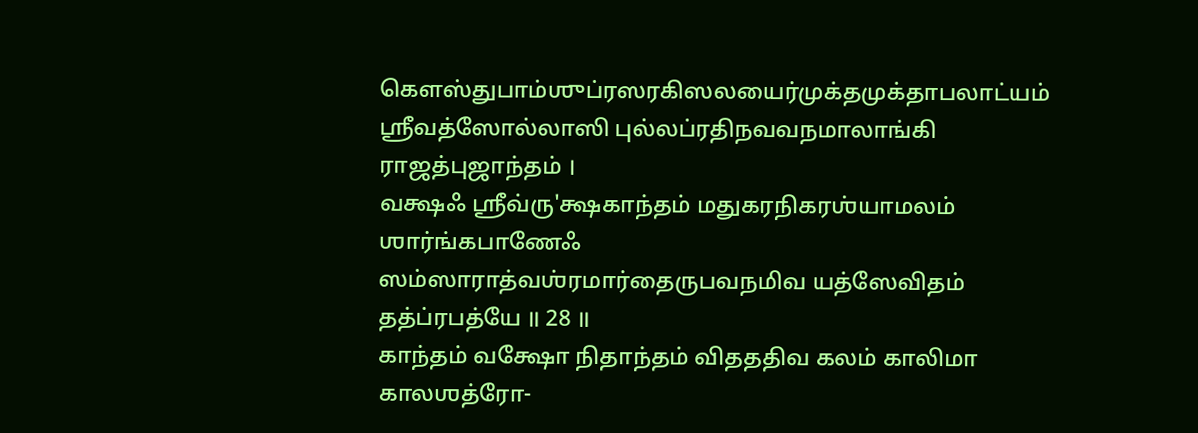கௌஸ்துபாம்ஶுப்ரஸரகிஸலயைர்முக்தமுக்தாபலாட்யம்
ஶ்ரீவத்ஸோல்லாஸி புல்லப்ரதிநவவநமாலாங்கி ராஜத்புஜாந்தம் ।
வக்ஷஃ ஶ்ரீவ்ரு'க்ஷகாந்தம் மதுகரநிகரஶ்யாமலம் ஶார்ங்கபாணேஃ
ஸம்ஸாராத்வஶ்ரமார்தைருபவநமிவ யத்ஸேவிதம் தத்ப்ரபத்யே ॥ 28 ॥
காந்தம் வக்ஷோ நிதாந்தம் விதததிவ கலம் காலிமா காலஶத்ரோ-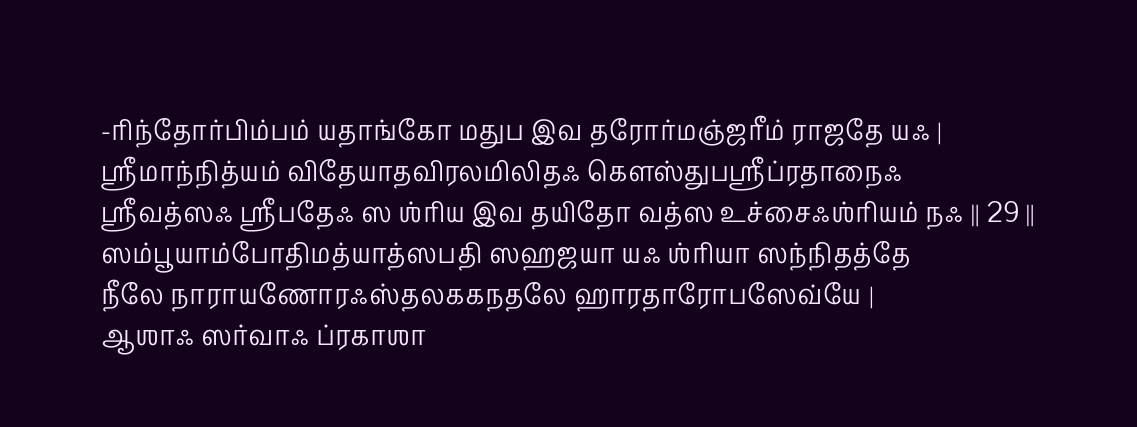-ரிந்தோர்பிம்பம் யதாங்கோ மதுப இவ தரோர்மஞ்ஜரீம் ராஜதே யஃ ।
ஶ்ரீமாந்நித்யம் விதேயாதவிரலமிலிதஃ கௌஸ்துபஶ்ரீப்ரதாநைஃ
ஶ்ரீவத்ஸஃ ஶ்ரீபதேஃ ஸ ஶ்ரிய இவ தயிதோ வத்ஸ உச்சைஃஶ்ரியம் நஃ ॥ 29 ॥
ஸம்பூயாம்போதிமத்யாத்ஸபதி ஸஹஜயா யஃ ஶ்ரியா ஸந்நிதத்தே
நீலே நாராயணோரஃஸ்தலககநதலே ஹாரதாரோபஸேவ்யே ।
ஆஶாஃ ஸர்வாஃ ப்ரகாஶா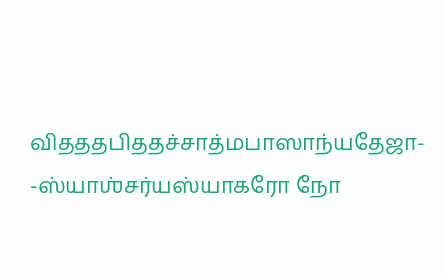விதததபிததச்சாத்மபாஸாந்யதேஜா-
-ஸ்யாஶ்சர்யஸ்யாகரோ நோ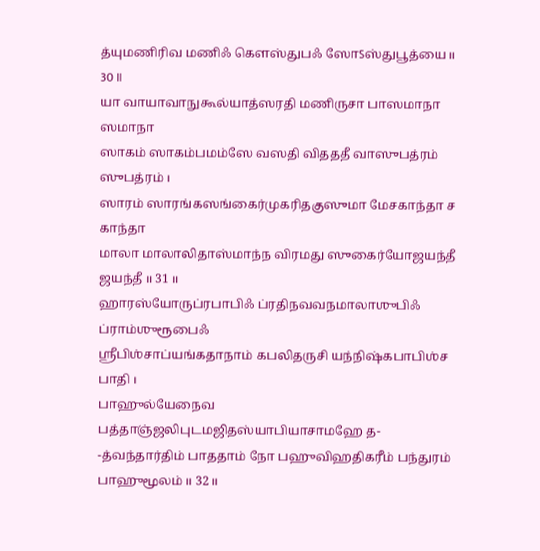த்யுமணிரிவ மணிஃ கௌஸ்துபஃ ஸோऽஸ்துபூத்யை ॥ 30 ॥
யா வாயாவாநுகூல்யாத்ஸரதி மணிருசா பாஸமாநா ஸமாநா
ஸாகம் ஸாகம்பமம்ஸே வஸதி விதததீ வாஸுபத்ரம் ஸுபத்ரம் ।
ஸாரம் ஸாரங்கஸங்கைர்முகரிதகுஸுமா மேசகாந்தா ச காந்தா
மாலா மாலாலிதாஸ்மாந்ந விரமது ஸுகைர்யோஜயந்தீ ஜயந்தீ ॥ 31 ॥
ஹாரஸ்யோருப்ரபாபிஃ ப்ரதிநவவநமாலாஶுபிஃ ப்ராம்ஶுரூபைஃ
ஶ்ரீபிஶ்சாப்யங்கதாநாம் கபலிதருசி யந்நிஷ்கபாபிஶ்ச பாதி ।
பாஹுல்யேநைவ பத்தாஞ்ஜலிபுடமஜிதஸ்யாபியாசாமஹே த-
-த்வந்தார்திம் பாததாம் நோ பஹுவிஹதிகரீம் பந்துரம் பாஹுமூலம் ॥ 32 ॥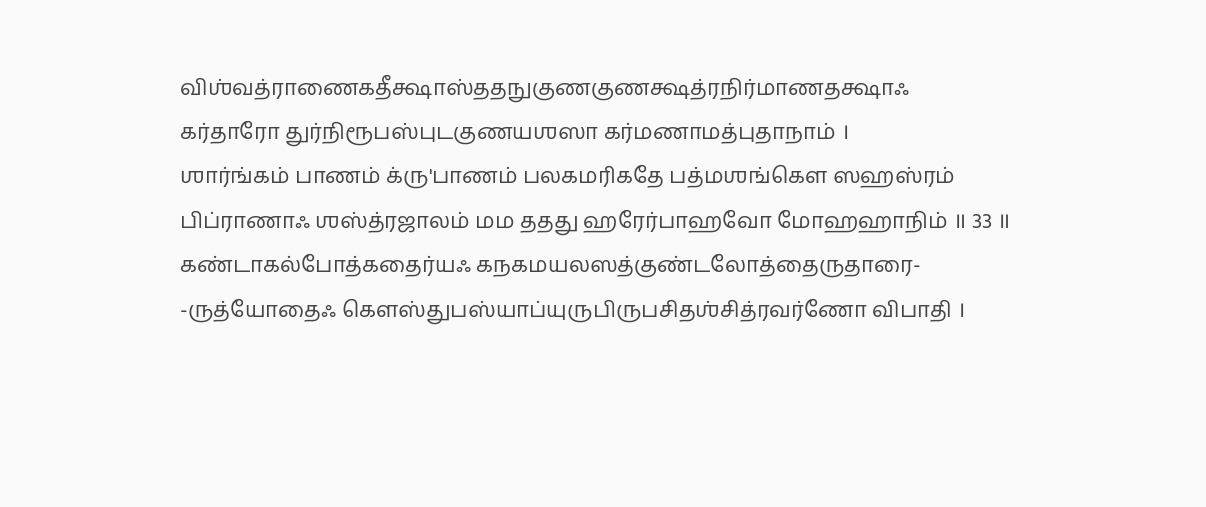விஶ்வத்ராணைகதீக்ஷாஸ்ததநுகுணகுணக்ஷத்ரநிர்மாணதக்ஷாஃ
கர்தாரோ துர்நிரூபஸ்புடகுணயஶஸா கர்மணாமத்புதாநாம் ।
ஶார்ங்கம் பாணம் க்ரு'பாணம் பலகமரிகதே பத்மஶங்கௌ ஸஹஸ்ரம்
பிப்ராணாஃ ஶஸ்த்ரஜாலம் மம ததது ஹரேர்பாஹவோ மோஹஹாநிம் ॥ 33 ॥
கண்டாகல்போத்கதைர்யஃ கநகமயலஸத்குண்டலோத்தைருதாரை-
-ருத்யோதைஃ கௌஸ்துபஸ்யாப்யுருபிருபசிதஶ்சித்ரவர்ணோ விபாதி ।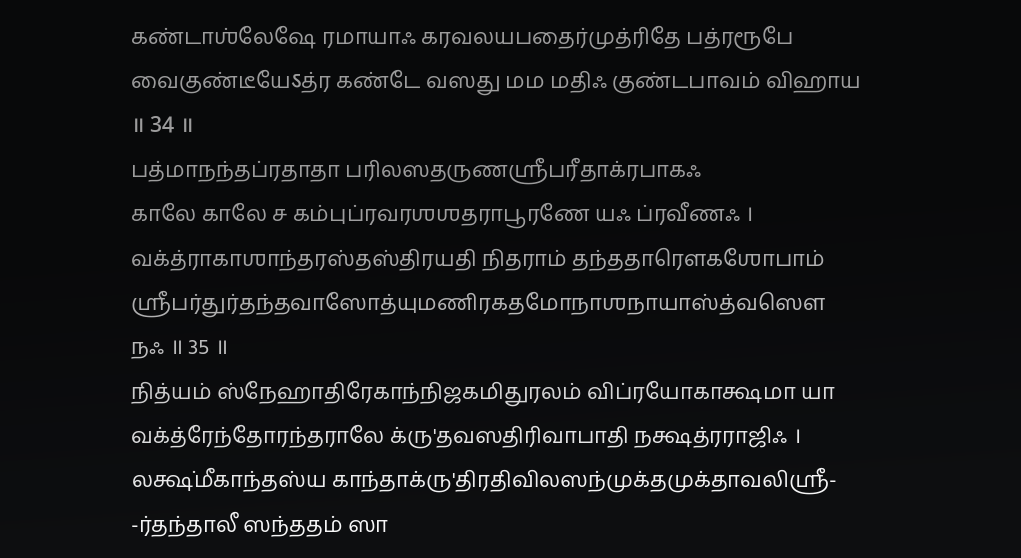கண்டாஶ்லேஷே ரமாயாஃ கரவலயபதைர்முத்ரிதே பத்ரரூபே
வைகுண்டீயேऽத்ர கண்டே வஸது மம மதிஃ குண்டபாவம் விஹாய ॥ 34 ॥
பத்மாநந்தப்ரதாதா பரிலஸதருணஶ்ரீபரீதாக்ரபாகஃ
காலே காலே ச கம்புப்ரவரஶஶதராபூரணே யஃ ப்ரவீணஃ ।
வக்த்ராகாஶாந்தரஸ்தஸ்திரயதி நிதராம் தந்ததாரௌகஶோபாம்
ஶ்ரீபர்துர்தந்தவாஸோத்யுமணிரகதமோநாஶநாயாஸ்த்வஸௌ நஃ ॥ 35 ॥
நித்யம் ஸ்நேஹாதிரேகாந்நிஜகமிதுரலம் விப்ரயோகாக்ஷமா யா
வக்த்ரேந்தோரந்தராலே க்ரு'தவஸதிரிவாபாதி நக்ஷத்ரராஜிஃ ।
லக்ஷ்மீகாந்தஸ்ய காந்தாக்ரு'திரதிவிலஸந்முக்தமுக்தாவலிஶ்ரீ-
-ர்தந்தாலீ ஸந்ததம் ஸா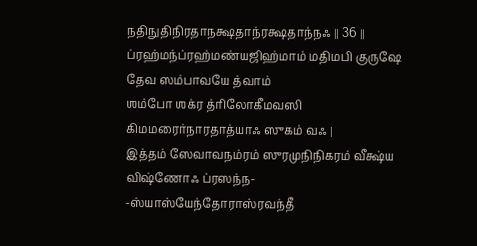நதிநுதிநிரதாநக்ஷதாந்ரக்ஷதாந்நஃ ॥ 36 ॥
ப்ரஹ்மந்ப்ரஹ்மண்யஜிஹ்மாம் மதிமபி குருஷே தேவ ஸம்பாவயே த்வாம்
ஶம்போ ஶக்ர த்ரிலோகீமவஸி கிமமரைர்நாரதாத்யாஃ ஸுகம் வஃ ।
இத்தம் ஸேவாவநம்ரம் ஸுரமுநிநிகரம் வீக்ஷ்ய விஷ்ணோஃ ப்ரஸந்ந-
-ஸ்யாஸ்யேந்தோராஸ்ரவந்தீ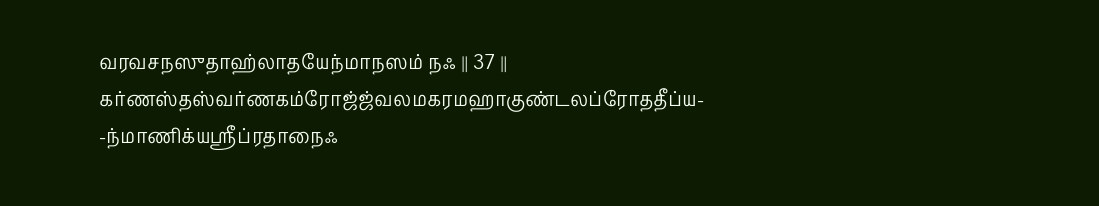வரவசநஸுதாஹ்லாதயேந்மாநஸம் நஃ ॥ 37 ॥
கர்ணஸ்தஸ்வர்ணகம்ரோஜ்ஜ்வலமகரமஹாகுண்டலப்ரோததீப்ய-
-ந்மாணிக்யஶ்ரீப்ரதாநைஃ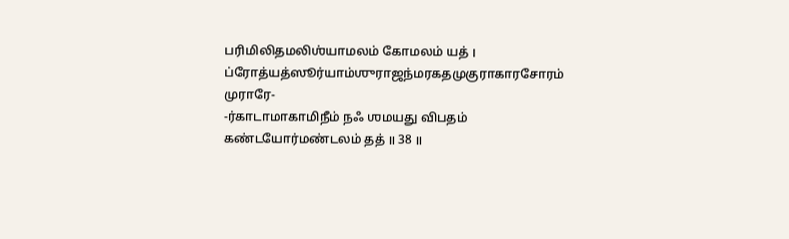பரிமிலிதமலிஶ்யாமலம் கோமலம் யத் ।
ப்ரோத்யத்ஸூர்யாம்ஶுராஜந்மரகதமுகுராகாரசோரம் முராரே-
-ர்காடாமாகாமிநீம் நஃ ஶமயது விபதம் கண்டயோர்மண்டலம் தத் ॥ 38 ॥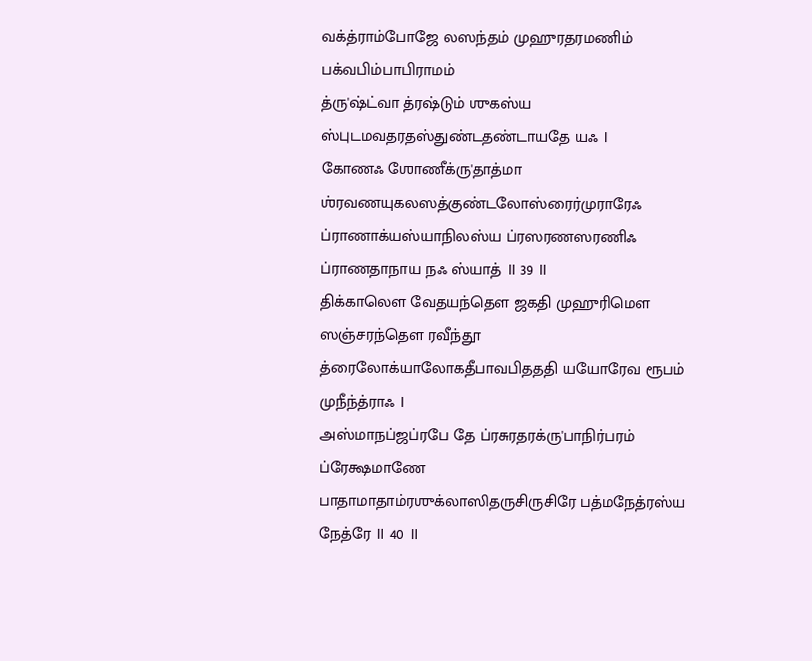வக்த்ராம்போஜே லஸந்தம் முஹுரதரமணிம் பக்வபிம்பாபிராமம்
த்ரு'ஷ்ட்வா த்ரஷ்டும் ஶுகஸ்ய ஸ்புடமவதரதஸ்துண்டதண்டாயதே யஃ ।
கோணஃ ஶோணீக்ரு'தாத்மா ஶ்ரவணயுகலஸத்குண்டலோஸ்ரைர்முராரேஃ
ப்ராணாக்யஸ்யாநிலஸ்ய ப்ரஸரணஸரணிஃ ப்ராணதாநாய நஃ ஸ்யாத் ॥ 39 ॥
திக்காலௌ வேதயந்தௌ ஜகதி முஹுரிமௌ ஸஞ்சரந்தௌ ரவீந்தூ
த்ரைலோக்யாலோகதீபாவபிதததி யயோரேவ ரூபம் முநீந்த்ராஃ ।
அஸ்மாநப்ஜப்ரபே தே ப்ரசுரதரக்ரு'பாநிர்பரம் ப்ரேக்ஷமாணே
பாதாமாதாம்ரஶுக்லாஸிதருசிருசிரே பத்மநேத்ரஸ்ய நேத்ரே ॥ 40 ॥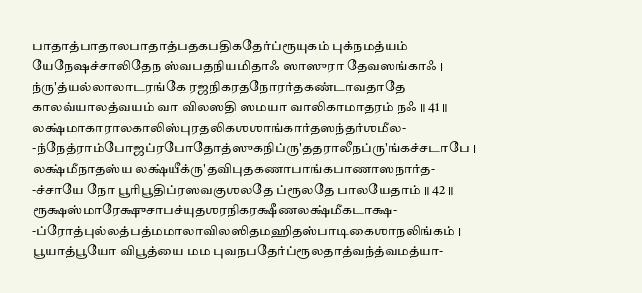பாதாத்பாதாலபாதாத்பதகபதிகதேர்ப்ரூயுகம் புக்நமத்யம்
யேநேஷச்சாலிதேந ஸ்வபதநியமிதாஃ ஸாஸுரா தேவஸங்காஃ ।
ந்ரு'த்யல்லாலாடரங்கே ரஜநிகரதநோரர்தகண்டாவதாதே
காலவ்யாலத்வயம் வா விலஸதி ஸமயா வாலிகாமாதரம் நஃ ॥ 41 ॥
லக்ஷ்மாகாராலகாலிஸ்புரதலிகஶஶாங்கார்தஸந்தர்ஶமீல-
-ந்நேத்ராம்போஜப்ரபோதோத்ஸுகநிப்ரு'ததராலீநப்ரு'ங்கச்சடாபே ।
லக்ஷ்மீநாதஸ்ய லக்ஷ்யீக்ரு'தவிபுதகணாபாங்கபாணாஸநார்த-
-ச்சாயே நோ பூரிபூதிப்ரஸவகுஶலதே ப்ரூலதே பாலயேதாம் ॥ 42 ॥
ரூக்ஷஸ்மாரேக்ஷுசாபச்யுதஶரநிகரக்ஷீணலக்ஷ்மீகடாக்ஷ-
-ப்ரோத்புல்லத்பத்மமாலாவிலஸிதமஹிதஸ்பாடிகைஶாநலிங்கம் ।
பூயாத்பூயோ விபூத்யை மம புவநபதேர்ப்ரூலதாத்வந்த்வமத்யா-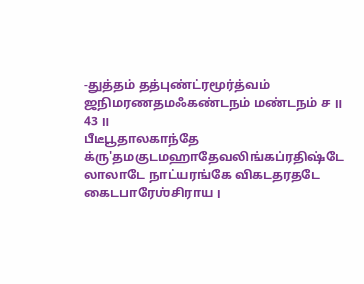-துத்தம் தத்புண்ட்ரமூர்த்வம் ஜநிமரணதமஃகண்டநம் மண்டநம் ச ॥ 43 ॥
பீடீபூதாலகாந்தே க்ரு'தமகுடமஹாதேவலிங்கப்ரதிஷ்டே
லாலாடே நாட்யரங்கே விகடதரதடே கைடபாரேஶ்சிராய ।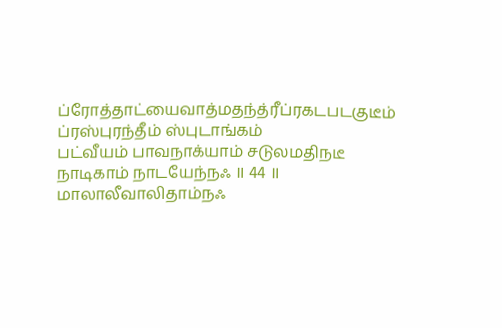ப்ரோத்தாட்யைவாத்மதந்த்ரீப்ரகடபடகுடீம் ப்ரஸ்புரந்தீம் ஸ்புடாங்கம்
பட்வீயம் பாவநாக்யாம் சடுலமதிநடீ நாடிகாம் நாடயேந்நஃ ॥ 44 ॥
மாலாலீவாலிதாம்நஃ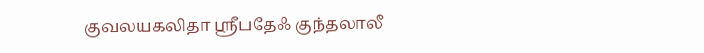குவலயகலிதா ஶ்ரீபதேஃ குந்தலாலீ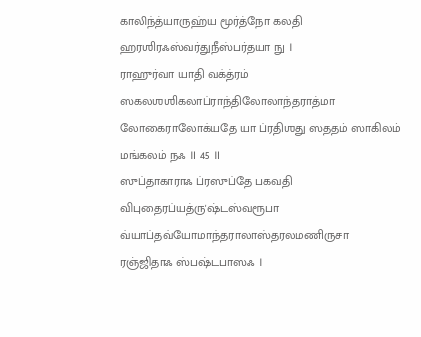காலிந்த்யாருஹ்ய மூர்த்நோ கலதி ஹரஶிரஃஸ்வர்துநீஸ்பர்தயா நு ।
ராஹுர்வா யாதி வக்த்ரம் ஸகலஶஶிகலாப்ராந்திலோலாந்தராத்மா
லோகைராலோக்யதே யா ப்ரதிஶது ஸததம் ஸாகிலம் மங்கலம் நஃ ॥ 45 ॥
ஸுப்தாகாராஃ ப்ரஸுப்தே பகவதி விபுதைரப்யத்ரு'ஷ்டஸ்வரூபா
வ்யாப்தவ்யோமாந்தராலாஸ்தரலமணிருசா ரஞ்ஜிதாஃ ஸ்பஷ்டபாஸஃ ।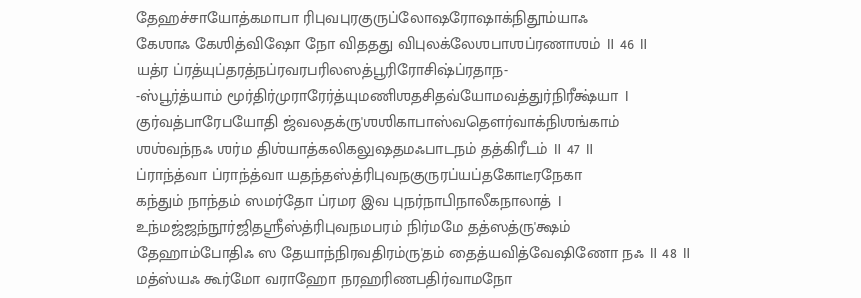தேஹச்சாயோத்கமாபா ரிபுவபுரகுருப்லோஷரோஷாக்நிதூம்யாஃ
கேஶாஃ கேஶித்விஷோ நோ விததது விபுலக்லேஶபாஶப்ரணாஶம் ॥ 46 ॥
யத்ர ப்ரத்யுப்தரத்நப்ரவரபரிலஸத்பூரிரோசிஷ்ப்ரதாந-
-ஸ்பூர்த்யாம் மூர்திர்முராரேர்த்யுமணிஶதசிதவ்யோமவத்துர்நிரீக்ஷ்யா ।
குர்வத்பாரேபயோதி ஜ்வலதக்ரு'ஶஶிகாபாஸ்வதௌர்வாக்நிஶங்காம்
ஶஶ்வந்நஃ ஶர்ம திஶ்யாத்கலிகலுஷதமஃபாடநம் தத்கிரீடம் ॥ 47 ॥
ப்ராந்த்வா ப்ராந்த்வா யதந்தஸ்த்ரிபுவநகுருரப்யப்தகோடீரநேகா
கந்தும் நாந்தம் ஸமர்தோ ப்ரமர இவ புநர்நாபிநாலீகநாலாத் ।
உந்மஜ்ஜந்நூர்ஜிதஶ்ரீஸ்த்ரிபுவநமபரம் நிர்மமே தத்ஸத்ரு'க்ஷம்
தேஹாம்போதிஃ ஸ தேயாந்நிரவதிரம்ரு'தம் தைத்யவித்வேஷிணோ நஃ ॥ 48 ॥
மத்ஸ்யஃ கூர்மோ வராஹோ நரஹரிணபதிர்வாமநோ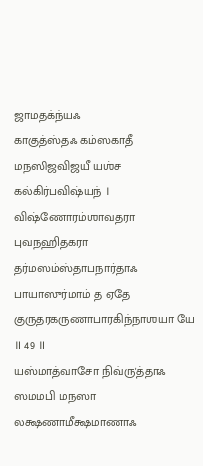ஜாமதக்ந்யஃ
காகுத்ஸ்தஃ கம்ஸகாதீ மநஸிஜவிஜயீ யஶ்ச கல்கிர்பவிஷ்யந் ।
விஷ்ணோரம்ஶாவதரா புவநஹிதகரா தர்மஸம்ஸ்தாபநார்தாஃ
பாயாஸுர்மாம் த ஏதே குருதரகருணாபாரகிந்நாஶயா யே ॥ 49 ॥
யஸ்மாத்வாசோ நிவ்ரு'த்தாஃ ஸமமபி மநஸா லக்ஷணாமீக்ஷமாணாஃ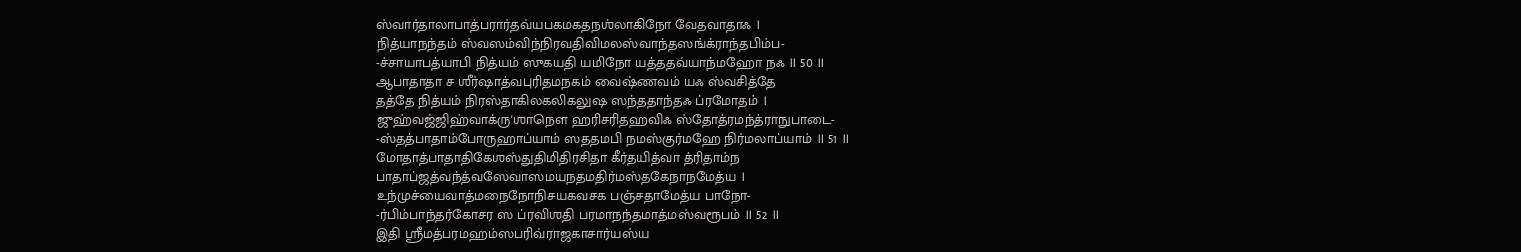ஸ்வார்தாலாபாத்பரார்தவ்யபகமகதநஶ்லாகிநோ வேதவாதாஃ ।
நித்யாநந்தம் ஸ்வஸம்விந்நிரவதிவிமலஸ்வாந்தஸங்க்ராந்தபிம்ப-
-ச்சாயாபத்யாபி நித்யம் ஸுகயதி யமிநோ யத்ததவ்யாந்மஹோ நஃ ॥ 50 ॥
ஆபாதாதா ச ஶீர்ஷாத்வபுரிதமநகம் வைஷ்ணவம் யஃ ஸ்வசித்தே
தத்தே நித்யம் நிரஸ்தாகிலகலிகலுஷ ஸந்ததாந்தஃ ப்ரமோதம் ।
ஜுஹ்வஜ்ஜிஹ்வாக்ரு'ஶாநௌ ஹரிசரிதஹவிஃ ஸ்தோத்ரமந்த்ராநுபாடை-
-ஸ்தத்பாதாம்போருஹாப்யாம் ஸததமபி நமஸ்குர்மஹே நிர்மலாப்யாம் ॥ 51 ॥
மோதாத்பாதாதிகேஶஸ்துதிமிதிரசிதா கீர்தயித்வா த்ரிதாம்ந
பாதாப்ஜத்வந்த்வஸேவாஸமயநதமதிர்மஸ்தகேநாநமேத்ய ।
உந்முச்யைவாத்மநைநோநிசயகவசக பஞ்சதாமேத்ய பாநோ-
-ர்பிம்பாந்தர்கோசர ஸ ப்ரவிஶதி பரமாநந்தமாத்மஸ்வரூபம் ॥ 52 ॥
இதி ஶ்ரீமத்பரமஹம்ஸபரிவ்ராஜகாசார்யஸ்ய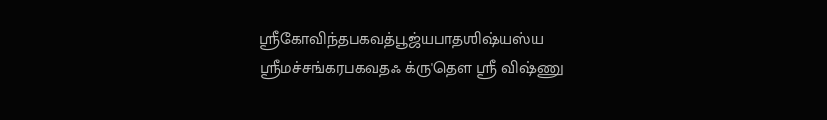ஶ்ரீகோவிந்தபகவத்பூஜ்யபாதஶிஷ்யஸ்ய ஶ்ரீமச்சங்கரபகவதஃ க்ரு'தௌ ஶ்ரீ விஷ்ணு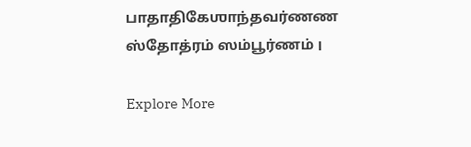பாதாதிகேஶாந்தவர்ணண ஸ்தோத்ரம் ஸம்பூர்ணம் ।

Explore More